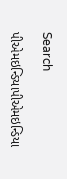Search

પીએમઇન્ડિયાપીએમઇન્ડિયા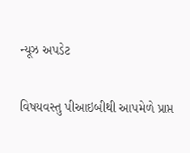ન્યૂઝ અપડેટ

વિષયવસ્તુ પીઆઇબીથી આપમેળે પ્રાપ્ત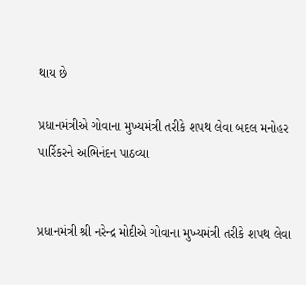થાય છે

પ્રધાનમંત્રીએ ગોવાના મુખ્યમંત્રી તરીકે શપથ લેવા બદલ મનોહર પાર્રિકરને અભિનંદન પાઠવ્યા


પ્રધાનમંત્રી શ્રી નરેન્દ્ર મોદીએ ગોવાના મુખ્યમંત્રી તરીકે શપથ લેવા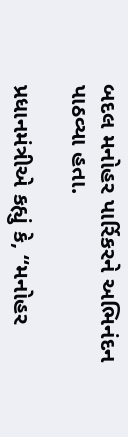બદલ મનોહર પાર્રિકરને અભિનંદન પાઠવ્યા હતા.

પ્રધાનમંત્રીએ કહ્યું કે, “મનોહર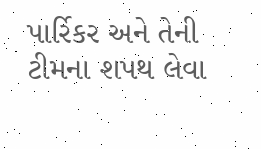પાર્રિકર અને તેની ટીમના શપથ લેવા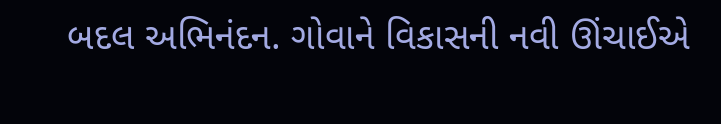બદલ અભિનંદન. ગોવાને વિકાસની નવી ઊંચાઈએ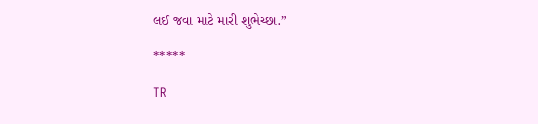લઈ જવા માટે મારી શુભેચ્છા.”

*****

TR